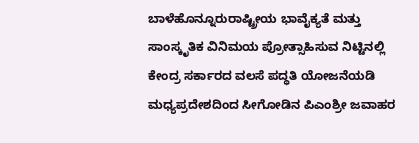ಬಾಳೆಹೊನ್ನೂರುರಾಷ್ಟ್ರೀಯ ಭಾವೈಕ್ಯತೆ ಮತ್ತು ಸಾಂಸ್ಕೃತಿಕ ವಿನಿಮಯ ಪ್ರೋತ್ಸಾಹಿಸುವ ನಿಟ್ಟಿನಲ್ಲಿ ಕೇಂದ್ರ ಸರ್ಕಾರದ ವಲಸೆ ಪದ್ಧತಿ ಯೋಜನೆಯಡಿ ಮಧ್ಯಪ್ರದೇಶದಿಂದ ಸೀಗೋಡಿನ ಪಿಎಂಶ್ರೀ ಜವಾಹರ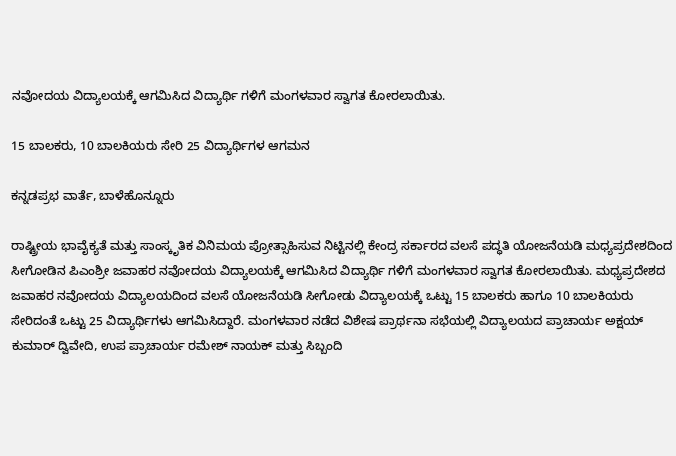ನವೋದಯ ವಿದ್ಯಾಲಯಕ್ಕೆ ಆಗಮಿಸಿದ ವಿದ್ಯಾರ್ಥಿ ಗಳಿಗೆ ಮಂಗಳವಾರ ಸ್ವಾಗತ ಕೋರಲಾಯಿತು.

15 ಬಾಲಕರು, 10 ಬಾಲಕಿಯರು ಸೇರಿ 25 ವಿದ್ಯಾರ್ಥಿಗಳ ಆಗಮನ

ಕನ್ನಡಪ್ರಭ ವಾರ್ತೆ, ಬಾಳೆಹೊನ್ನೂರು

ರಾಷ್ಟ್ರೀಯ ಭಾವೈಕ್ಯತೆ ಮತ್ತು ಸಾಂಸ್ಕೃತಿಕ ವಿನಿಮಯ ಪ್ರೋತ್ಸಾಹಿಸುವ ನಿಟ್ಟಿನಲ್ಲಿ ಕೇಂದ್ರ ಸರ್ಕಾರದ ವಲಸೆ ಪದ್ಧತಿ ಯೋಜನೆಯಡಿ ಮಧ್ಯಪ್ರದೇಶದಿಂದ ಸೀಗೋಡಿನ ಪಿಎಂಶ್ರೀ ಜವಾಹರ ನವೋದಯ ವಿದ್ಯಾಲಯಕ್ಕೆ ಆಗಮಿಸಿದ ವಿದ್ಯಾರ್ಥಿ ಗಳಿಗೆ ಮಂಗಳವಾರ ಸ್ವಾಗತ ಕೋರಲಾಯಿತು. ಮಧ್ಯಪ್ರದೇಶದ ಜವಾಹರ ನವೋದಯ ವಿದ್ಯಾಲಯದಿಂದ ವಲಸೆ ಯೋಜನೆಯಡಿ ಸೀಗೋಡು ವಿದ್ಯಾಲಯಕ್ಕೆ ಒಟ್ಟು 15 ಬಾಲಕರು ಹಾಗೂ 10 ಬಾಲಕಿಯರು ಸೇರಿದಂತೆ ಒಟ್ಟು 25 ವಿದ್ಯಾರ್ಥಿಗಳು ಆಗಮಿಸಿದ್ದಾರೆ. ಮಂಗಳವಾರ ನಡೆದ ವಿಶೇಷ ಪ್ರಾರ್ಥನಾ ಸಭೆಯಲ್ಲಿ ವಿದ್ಯಾಲಯದ ಪ್ರಾಚಾರ್ಯ ಅಕ್ಷಯ್ ಕುಮಾರ್ ದ್ವಿವೇದಿ, ಉಪ ಪ್ರಾಚಾರ್ಯ ರಮೇಶ್ ನಾಯಕ್ ಮತ್ತು ಸಿಬ್ಬಂದಿ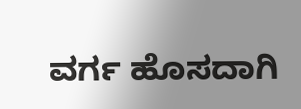ವರ್ಗ ಹೊಸದಾಗಿ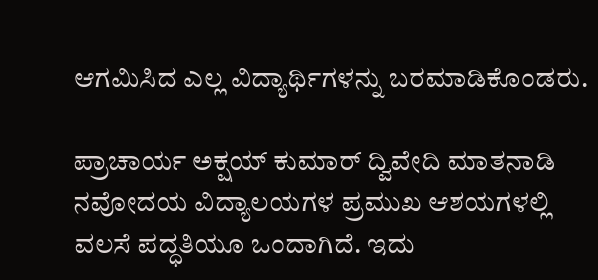ಆಗಮಿಸಿದ ಎಲ್ಲ ವಿದ್ಯಾರ್ಥಿಗಳನ್ನು ಬರಮಾಡಿಕೊಂಡರು.

ಪ್ರಾಚಾರ್ಯ ಅಕ್ಷಯ್ ಕುಮಾರ್ ದ್ವಿವೇದಿ ಮಾತನಾಡಿ ನವೋದಯ ವಿದ್ಯಾಲಯಗಳ ಪ್ರಮುಖ ಆಶಯಗಳಲ್ಲಿ ವಲಸೆ ಪದ್ಧತಿಯೂ ಒಂದಾಗಿದೆ. ಇದು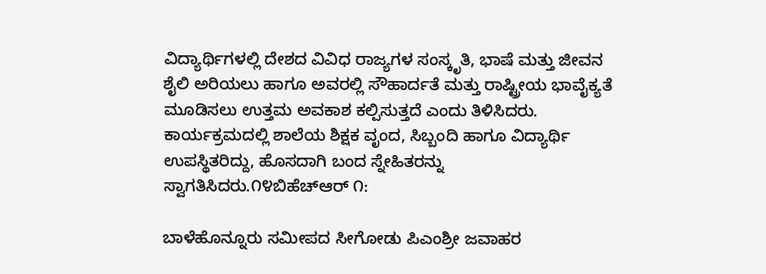ವಿದ್ಯಾರ್ಥಿಗಳಲ್ಲಿ ದೇಶದ ವಿವಿಧ ರಾಜ್ಯಗಳ ಸಂಸ್ಕೃತಿ, ಭಾಷೆ ಮತ್ತು ಜೀವನ ಶೈಲಿ ಅರಿಯಲು ಹಾಗೂ ಅವರಲ್ಲಿ ಸೌಹಾರ್ದತೆ ಮತ್ತು ರಾಷ್ಟ್ರೀಯ ಭಾವೈಕ್ಯತೆ ಮೂಡಿಸಲು ಉತ್ತಮ ಅವಕಾಶ ಕಲ್ಪಿಸುತ್ತದೆ ಎಂದು ತಿಳಿಸಿದರು. ಕಾರ್ಯಕ್ರಮದಲ್ಲಿ ಶಾಲೆಯ ಶಿಕ್ಷಕ ವೃಂದ, ಸಿಬ್ಬಂದಿ ಹಾಗೂ ವಿದ್ಯಾರ್ಥಿ ಉಪಸ್ಥಿತರಿದ್ದು, ಹೊಸದಾಗಿ ಬಂದ ಸ್ನೇಹಿತರನ್ನು ಸ್ವಾಗತಿಸಿದರು.೧೪ಬಿಹೆಚ್‌ಆರ್ ೧:

ಬಾಳೆಹೊನ್ನೂರು ಸಮೀಪದ ಸೀಗೋಡು ಪಿಎಂಶ್ರೀ ಜವಾಹರ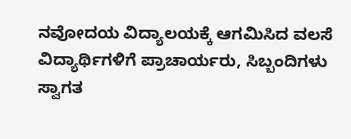ನವೋದಯ ವಿದ್ಯಾಲಯಕ್ಕೆ ಆಗಮಿಸಿದ ವಲಸೆ ವಿದ್ಯಾರ್ಥಿಗಳಿಗೆ ಪ್ರಾಚಾರ್ಯರು, ಸಿಬ್ಬಂದಿಗಳು ಸ್ವಾಗತ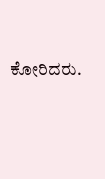ಕೋರಿದರು.